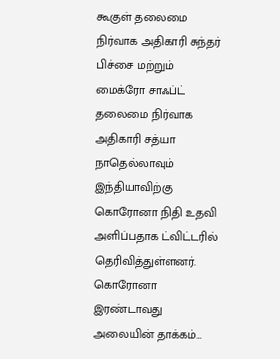கூகுள் தலைமை நிர்வாக அதிகாரி சுந்தர் பிச்சை மற்றும் மைக்ரோ சாஃப்ட் தலைமை நிர்வாக அதிகாரி சத்யா நாதெல்லாவும் இந்தியாவிற்கு கொரோனா நிதி உதவி அளிப்பதாக ட்விட்டரில் தெரிவித்துள்ளனர். கொரோனா இரண்டாவது அலையின் தாக்கம்…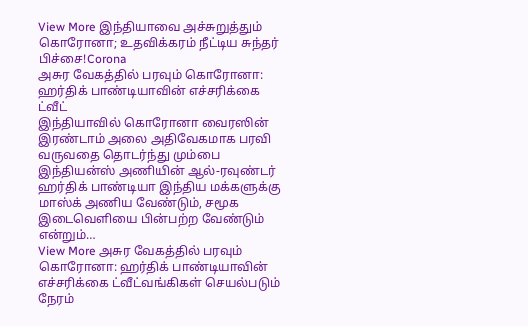View More இந்தியாவை அச்சுறுத்தும் கொரோனா; உதவிக்கரம் நீட்டிய சுந்தர் பிச்சை!Corona
அசுர வேகத்தில் பரவும் கொரோனா: ஹர்திக் பாண்டியாவின் எச்சரிக்கை ட்வீட்
இந்தியாவில் கொரோனா வைரஸின் இரண்டாம் அலை அதிவேகமாக பரவி வருவதை தொடர்ந்து மும்பை இந்தியன்ஸ் அணியின் ஆல்-ரவுண்டர் ஹர்திக் பாண்டியா இந்திய மக்களுக்கு மாஸ்க் அணிய வேண்டும், சமூக இடைவெளியை பின்பற்ற வேண்டும் என்றும்…
View More அசுர வேகத்தில் பரவும் கொரோனா: ஹர்திக் பாண்டியாவின் எச்சரிக்கை ட்வீட்வங்கிகள் செயல்படும் நேரம்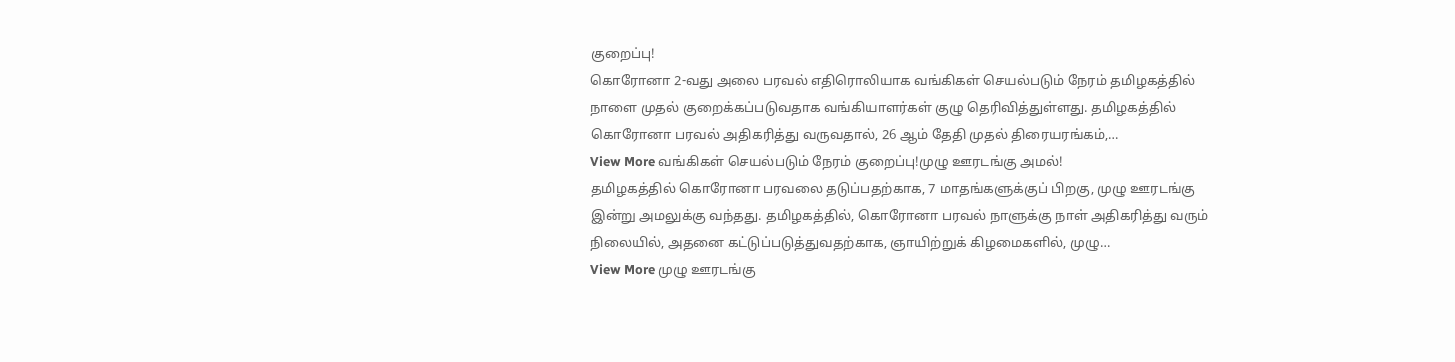குறைப்பு!
கொரோனா 2-வது அலை பரவல் எதிரொலியாக வங்கிகள் செயல்படும் நேரம் தமிழகத்தில் நாளை முதல் குறைக்கப்படுவதாக வங்கியாளர்கள் குழு தெரிவித்துள்ளது. தமிழகத்தில் கொரோனா பரவல் அதிகரித்து வருவதால், 26 ஆம் தேதி முதல் திரையரங்கம்,…
View More வங்கிகள் செயல்படும் நேரம் குறைப்பு!முழு ஊரடங்கு அமல்!
தமிழகத்தில் கொரோனா பரவலை தடுப்பதற்காக, 7 மாதங்களுக்குப் பிறகு, முழு ஊரடங்கு இன்று அமலுக்கு வந்தது. தமிழகத்தில், கொரோனா பரவல் நாளுக்கு நாள் அதிகரித்து வரும் நிலையில், அதனை கட்டுப்படுத்துவதற்காக, ஞாயிற்றுக் கிழமைகளில், முழு…
View More முழு ஊரடங்கு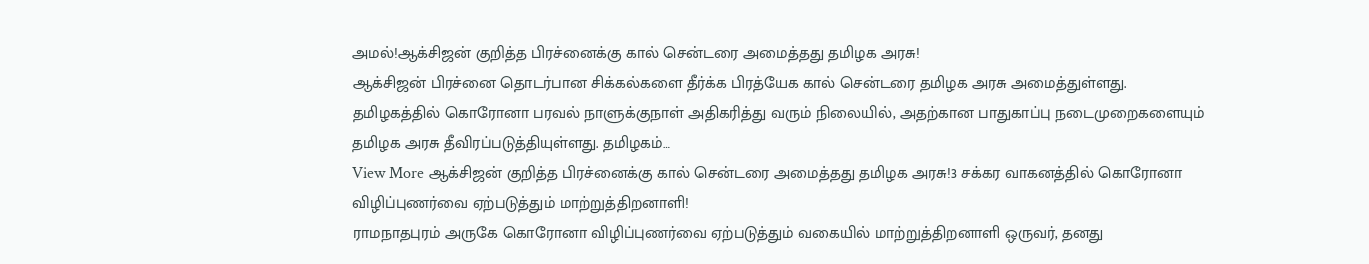அமல்!ஆக்சிஜன் குறித்த பிரச்னைக்கு கால் சென்டரை அமைத்தது தமிழக அரசு!
ஆக்சிஜன் பிரச்னை தொடர்பான சிக்கல்களை தீர்க்க பிரத்யேக கால் சென்டரை தமிழக அரசு அமைத்துள்ளது. தமிழகத்தில் கொரோனா பரவல் நாளுக்குநாள் அதிகரித்து வரும் நிலையில், அதற்கான பாதுகாப்பு நடைமுறைகளையும் தமிழக அரசு தீவிரப்படுத்தியுள்ளது. தமிழகம்…
View More ஆக்சிஜன் குறித்த பிரச்னைக்கு கால் சென்டரை அமைத்தது தமிழக அரசு!3 சக்கர வாகனத்தில் கொரோனா விழிப்புணர்வை ஏற்படுத்தும் மாற்றுத்திறனாளி!
ராமநாதபுரம் அருகே கொரோனா விழிப்புணர்வை ஏற்படுத்தும் வகையில் மாற்றுத்திறனாளி ஒருவர், தனது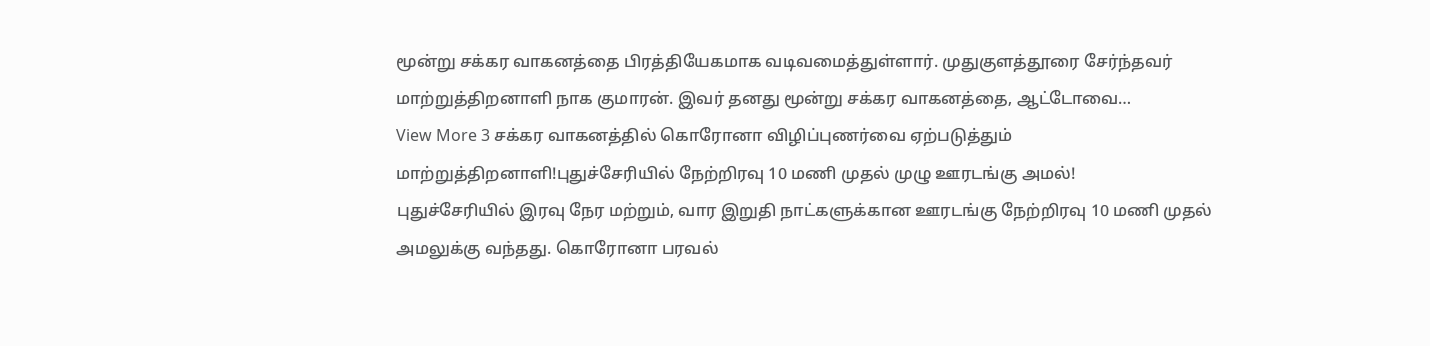மூன்று சக்கர வாகனத்தை பிரத்தியேகமாக வடிவமைத்துள்ளார். முதுகுளத்தூரை சேர்ந்தவர் மாற்றுத்திறனாளி நாக குமாரன். இவர் தனது மூன்று சக்கர வாகனத்தை, ஆட்டோவை…
View More 3 சக்கர வாகனத்தில் கொரோனா விழிப்புணர்வை ஏற்படுத்தும் மாற்றுத்திறனாளி!புதுச்சேரியில் நேற்றிரவு 10 மணி முதல் முழு ஊரடங்கு அமல்!
புதுச்சேரியில் இரவு நேர மற்றும், வார இறுதி நாட்களுக்கான ஊரடங்கு நேற்றிரவு 10 மணி முதல் அமலுக்கு வந்தது. கொரோனா பரவல்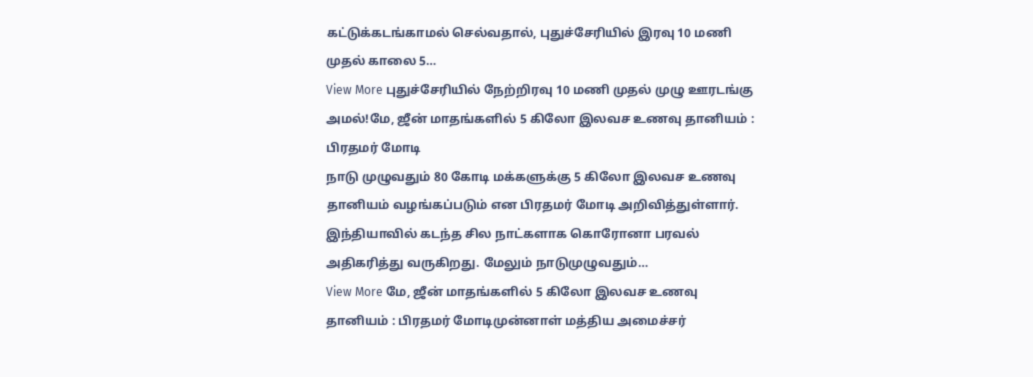கட்டுக்கடங்காமல் செல்வதால், புதுச்சேரியில் இரவு 10 மணி முதல் காலை 5…
View More புதுச்சேரியில் நேற்றிரவு 10 மணி முதல் முழு ஊரடங்கு அமல்!மே, ஜீன் மாதங்களில் 5 கிலோ இலவச உணவு தானியம் : பிரதமர் மோடி
நாடு முழுவதும் 80 கோடி மக்களுக்கு 5 கிலோ இலவச உணவு தானியம் வழங்கப்படும் என பிரதமர் மோடி அறிவித்துள்ளார். இந்தியாவில் கடந்த சில நாட்களாக கொரோனா பரவல் அதிகரித்து வருகிறது. மேலும் நாடுமுழுவதும்…
View More மே, ஜீன் மாதங்களில் 5 கிலோ இலவச உணவு தானியம் : பிரதமர் மோடிமுன்னாள் மத்திய அமைச்சர்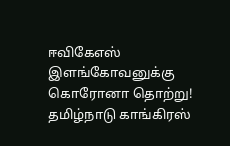ஈவிகேஎஸ் இளங்கோவனுக்கு கொரோனா தொற்று!
தமிழ்நாடு காங்கிரஸ்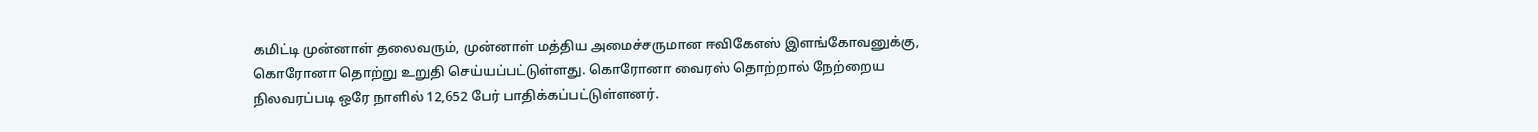கமிட்டி முன்னாள் தலைவரும், முன்னாள் மத்திய அமைச்சருமான ஈவிகேஎஸ் இளங்கோவனுக்கு, கொரோனா தொற்று உறுதி செய்யப்பட்டுள்ளது. கொரோனா வைரஸ் தொற்றால் நேற்றைய நிலவரப்படி ஒரே நாளில் 12,652 பேர் பாதிக்கப்பட்டுள்ளனர்.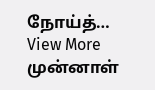நோய்த்…
View More முன்னாள்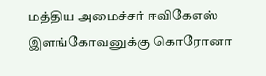மத்திய அமைச்சர் ஈவிகேஎஸ் இளங்கோவனுக்கு கொரோனா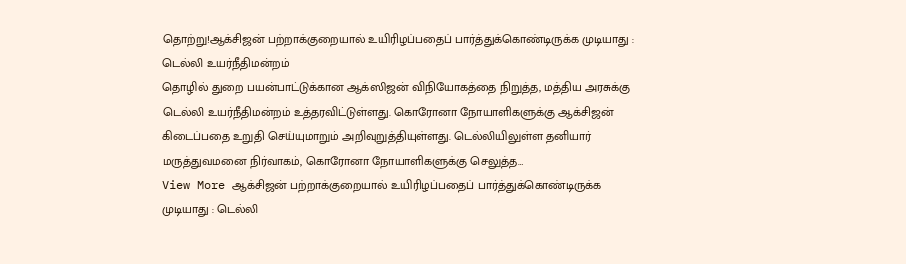தொற்று!ஆக்சிஜன் பற்றாக்குறையால் உயிரிழப்பதைப் பார்த்துக்கொண்டிருக்க முடியாது : டெல்லி உயர்நீதிமன்றம்
தொழில் துறை பயன்பாட்டுக்கான ஆக்ஸிஜன் விநியோகத்தை நிறுத்த, மத்திய அரசுக்கு டெல்லி உயர்நீதிமன்றம் உத்தரவிட்டுள்ளது. கொரோனா நோயாளிகளுக்கு ஆக்சிஜன் கிடைப்பதை உறுதி செய்யுமாறும் அறிவுறுத்தியுள்ளது. டெல்லியிலுள்ள தனியார் மருத்துவமனை நிர்வாகம், கொரோனா நோயாளிகளுக்கு செலுத்த…
View More ஆக்சிஜன் பற்றாக்குறையால் உயிரிழப்பதைப் பார்த்துக்கொண்டிருக்க முடியாது : டெல்லி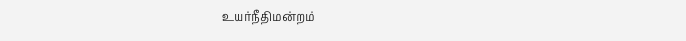உயர்நீதிமன்றம்